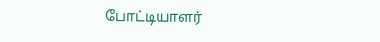போட்டியாளர்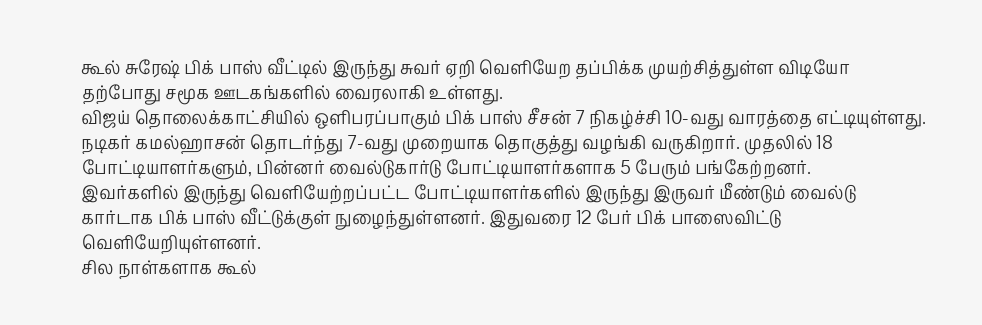கூல் சுரேஷ் பிக் பாஸ் வீட்டில் இருந்து சுவர் ஏறி வெளியேற தப்பிக்க முயற்சித்துள்ள விடியோ தற்போது சமூக ஊடகங்களில் வைரலாகி உள்ளது.
விஜய் தொலைக்காட்சியில் ஒளிபரப்பாகும் பிக் பாஸ் சீசன் 7 நிகழ்ச்சி 10-வது வாரத்தை எட்டியுள்ளது. நடிகர் கமல்ஹாசன் தொடர்ந்து 7-வது முறையாக தொகுத்து வழங்கி வருகிறார். முதலில் 18 போட்டியாளர்களும், பின்னர் வைல்டுகார்டு போட்டியாளர்களாக 5 பேரும் பங்கேற்றனர்.
இவர்களில் இருந்து வெளியேற்றப்பட்ட போட்டியாளர்களில் இருந்து இருவர் மீண்டும் வைல்டு கார்டாக பிக் பாஸ் வீட்டுக்குள் நுழைந்துள்ளனர். இதுவரை 12 பேர் பிக் பாஸைவிட்டு வெளியேறியுள்ளனர்.
சில நாள்களாக கூல்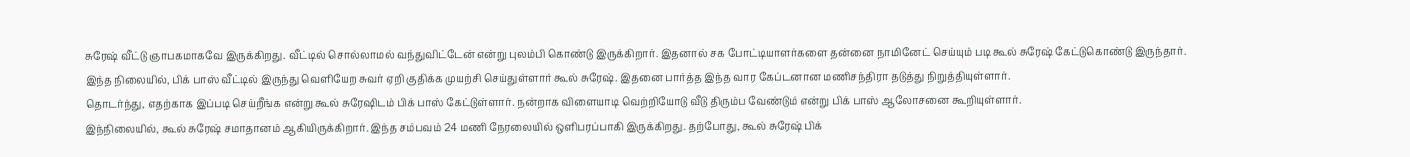சுரேஷ் வீட்டு ஞாபகமாகவே இருக்கிறது. வீட்டில் சொல்லாமல் வந்துவிட்டேன் என்று புலம்பி கொண்டு இருக்கிறார். இதனால் சக போட்டியாளர்களை தன்னை நாமினேட் செய்யும் படி கூல் சுரேஷ் கேட்டுகொண்டு இருந்தார்.
இந்த நிலையில், பிக் பாஸ் வீட்டில் இருந்து வெளியேற சுவர் ஏறி குதிக்க முயற்சி செய்துள்ளார் கூல் சுரேஷ். இதனை பார்த்த இந்த வார கேப்டனான மணிசந்திரா தடுத்து நிறுத்தியுள்ளார்.
தொடர்ந்து, எதற்காக இப்படி செய்றீங்க என்று கூல் சுரேஷிடம் பிக் பாஸ் கேட்டுள்ளார். நன்றாக விளையாடி வெற்றியோடு வீடு திரும்ப வேண்டும் என்று பிக் பாஸ் ஆலோசனை கூறியுள்ளார்.
இந்நிலையில், கூல் சுரேஷ் சமாதானம் ஆகியிருக்கிறார். இந்த சம்பவம் 24 மணி நேரலையில் ஒளிபரப்பாகி இருக்கிறது. தற்போது, கூல் சுரேஷ் பிக்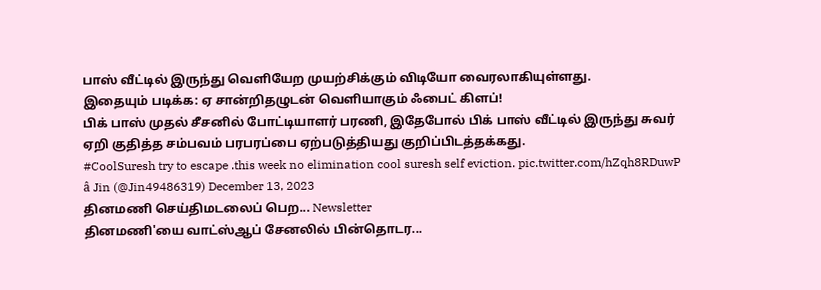பாஸ் வீட்டில் இருந்து வெளியேற முயற்சிக்கும் விடியோ வைரலாகியுள்ளது.
இதையும் படிக்க: ஏ சான்றிதழுடன் வெளியாகும் ஃபைட் கிளப்!
பிக் பாஸ் முதல் சீசனில் போட்டியாளர் பரணி, இதேபோல் பிக் பாஸ் வீட்டில் இருந்து சுவர் ஏறி குதித்த சம்பவம் பரபரப்பை ஏற்படுத்தியது குறிப்பிடத்தக்கது.
#CoolSuresh try to escape .this week no elimination cool suresh self eviction. pic.twitter.com/hZqh8RDuwP
â Jin (@Jin49486319) December 13, 2023
தினமணி செய்திமடலைப் பெற... Newsletter
தினமணி'யை வாட்ஸ்ஆப் சேனலில் பின்தொடர...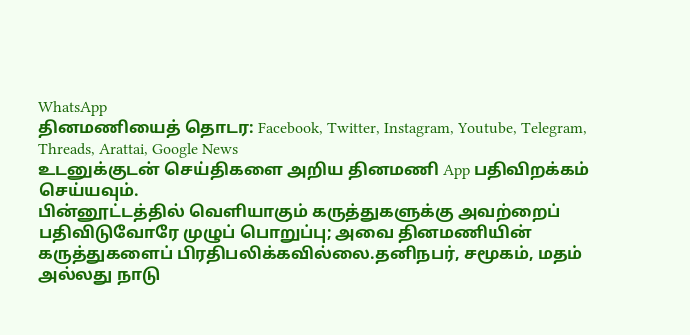WhatsApp
தினமணியைத் தொடர: Facebook, Twitter, Instagram, Youtube, Telegram, Threads, Arattai, Google News
உடனுக்குடன் செய்திகளை அறிய தினமணி App பதிவிறக்கம் செய்யவும்.
பின்னூட்டத்தில் வெளியாகும் கருத்துகளுக்கு அவற்றைப் பதிவிடுவோரே முழுப் பொறுப்பு; அவை தினமணியின் கருத்துகளைப் பிரதிபலிக்கவில்லை.தனிநபர், சமூகம், மதம் அல்லது நாடு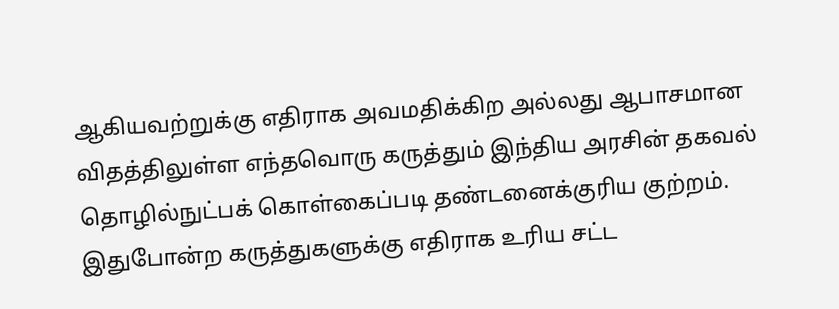ஆகியவற்றுக்கு எதிராக அவமதிக்கிற அல்லது ஆபாசமான விதத்திலுள்ள எந்தவொரு கருத்தும் இந்திய அரசின் தகவல் தொழில்நுட்பக் கொள்கைப்படி தண்டனைக்குரிய குற்றம். இதுபோன்ற கருத்துகளுக்கு எதிராக உரிய சட்ட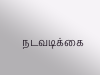நடவடிக்கை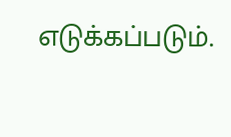எடுக்கப்படும்.